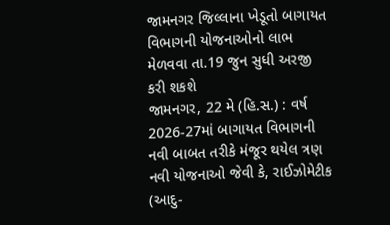જામનગર જિલ્લાના ખેડૂતો બાગાયત વિભાગની યોજનાઓનો લાભ મેળવવા તા.19 જુન સુધી અરજી કરી શકશે
જામનગર, 22 મે (હિ.સ.) : વર્ષ 2026-27માં બાગાયત વિભાગની નવી બાબત તરીકે મંજૂર થયેલ ત્રણ નવી યોજનાઓ જેવી કે, રાઈઝોમેટીક (આદુ-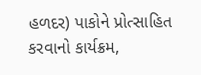હળદર) પાકોને પ્રોત્સાહિત કરવાનો કાર્યક્રમ,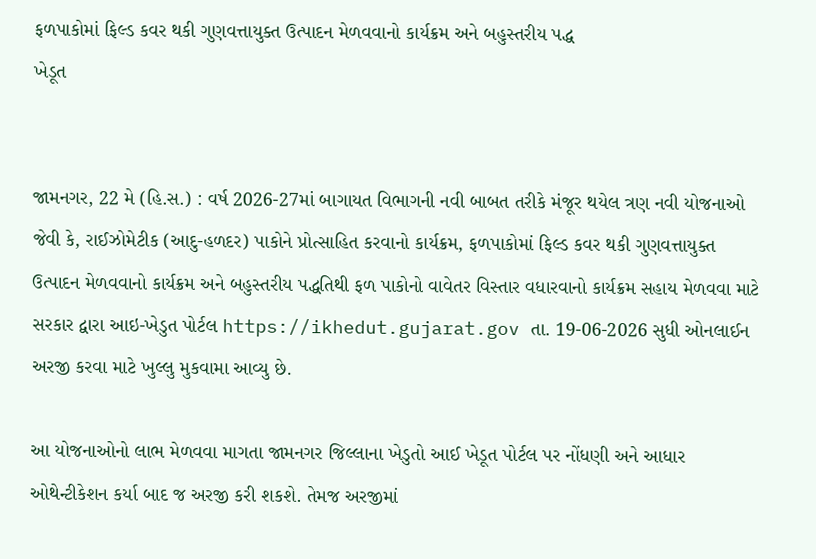ફળપાકોમાં ફિલ્ડ કવર થકી ગુણવત્તાયુક્ત ઉત્પાદન મેળવવાનો કાર્યક્રમ અને બહુસ્તરીય પદ્ધ
ખેડૂત


જામનગર, 22 મે (હિ.સ.) : વર્ષ 2026-27માં બાગાયત વિભાગની નવી બાબત તરીકે મંજૂર થયેલ ત્રણ નવી યોજનાઓ જેવી કે, રાઈઝોમેટીક (આદુ-હળદર) પાકોને પ્રોત્સાહિત કરવાનો કાર્યક્રમ, ફળપાકોમાં ફિલ્ડ કવર થકી ગુણવત્તાયુક્ત ઉત્પાદન મેળવવાનો કાર્યક્રમ અને બહુસ્તરીય પદ્ધતિથી ફળ પાકોનો વાવેતર વિસ્તાર વધારવાનો કાર્યક્રમ સહાય મેળવવા માટે સરકાર દ્વારા આઇ-ખેડુત પોર્ટલ https://ikhedut.gujarat.gov તા. 19-06-2026 સુધી ઓનલાઈન અરજી કરવા માટે ખુલ્લુ મુકવામા આવ્યુ છે.

આ યોજનાઓનો લાભ મેળવવા માગતા જામનગર જિલ્લાના ખેડુતો આઈ ખેડૂત પોર્ટલ પર નોંધણી અને આધાર ઓથેન્ટીકેશન કર્યા બાદ જ અરજી કરી શકશે. તેમજ અરજીમાં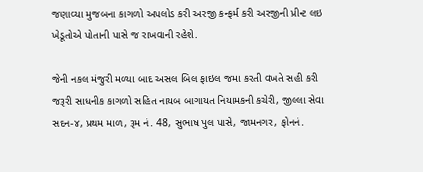જણાવ્યા મુજબના કાગળો અપલોડ કરી અરજી કન્ફર્મ કરી અરજીની પ્રીન્ટ લઇ ખેડૂતોએ પોતાની પાસે જ રાખવાની રહેશે.

જેની નકલ મંજુરી મળ્યા બાદ અસલ બિલ ફાઇલ જમા કરતી વખતે સહી કરી જરૂરી સાધનીક કાગળો સહિત નાયબ બાગાયત નિયામકની કચેરી, જીલ્લા સેવા સદન-૪, પ્રથમ માળ, રૂમ નં. 48, સુભાષ પુલ પાસે, જામનગર, ફોનનં.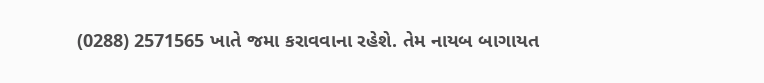(0288) 2571565 ખાતે જમા કરાવવાના રહેશે. તેમ નાયબ બાગાયત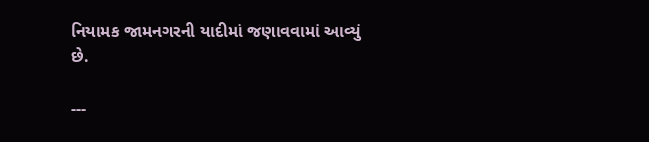નિયામક જામનગરની યાદીમાં જણાવવામાં આવ્યું છે.

---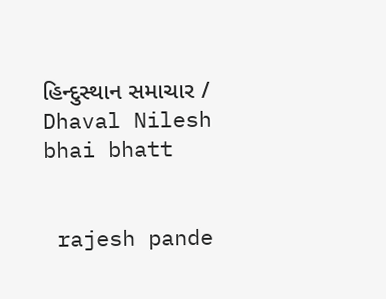હિન્દુસ્થાન સમાચાર / Dhaval Nilesh bhai bhatt


 rajesh pande